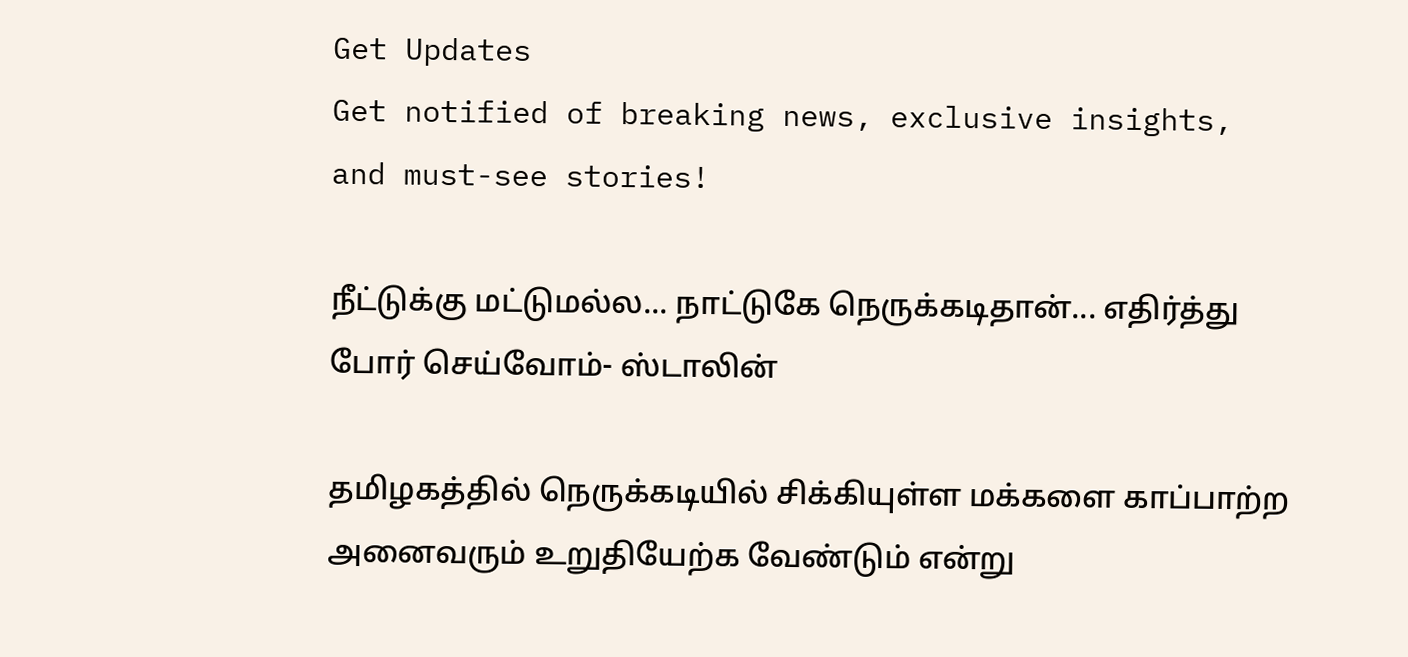Get Updates
Get notified of breaking news, exclusive insights, and must-see stories!

நீட்டுக்கு மட்டுமல்ல... நாட்டுகே நெருக்கடிதான்... எதிர்த்து போர் செய்வோம்- ஸ்டாலின்

தமிழகத்தில் நெருக்கடியில் சிக்கியுள்ள மக்களை காப்பாற்ற அனைவரும் உறுதியேற்க வேண்டும் என்று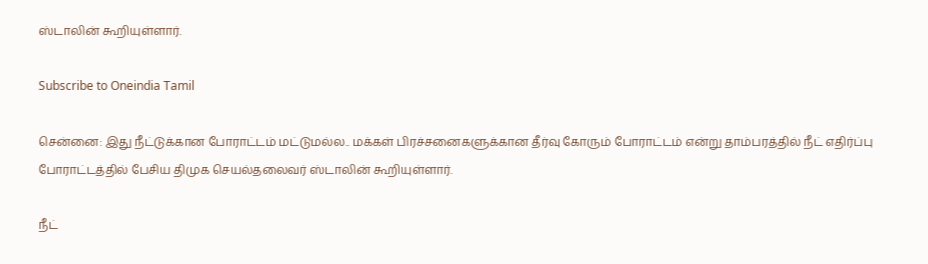ஸ்டாலின் கூறியுள்ளார்.

Subscribe to Oneindia Tamil

சென்னை: இது நீட்டுக்கான போராட்டம் மட்டுமல்ல.. மக்கள் பிரச்சனைகளுக்கான தீர்வு கோரும் போராட்டம் என்று தாம்பரத்தில் நீட் எதிர்ப்பு போராட்டத்தில் பேசிய திமுக செயல்தலைவர் ஸ்டாலின் கூறியுள்ளார்.

நீட்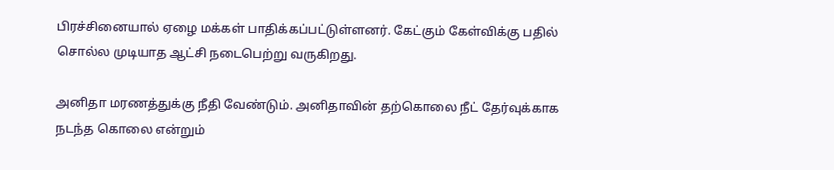பிரச்சினையால் ஏழை மக்கள் பாதிக்கப்பட்டுள்ளனர். கேட்கும் கேள்விக்கு பதில் சொல்ல முடியாத ஆட்சி நடைபெற்று வருகிறது.

அனிதா மரணத்துக்கு நீதி வேண்டும். அனிதாவின் தற்கொலை நீட் தேர்வுக்காக நடந்த கொலை என்றும்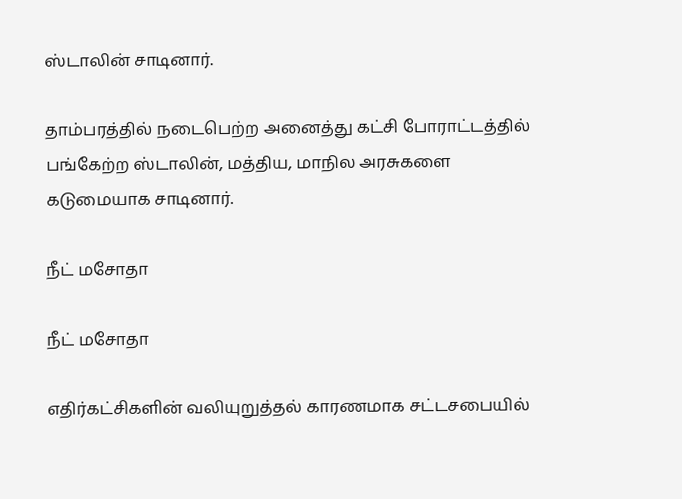ஸ்டாலின் சாடினார்.

தாம்பரத்தில் நடைபெற்ற அனைத்து கட்சி போராட்டத்தில் பங்கேற்ற ஸ்டாலின், மத்திய, மாநில அரசுகளை கடுமையாக சாடினார்.

நீட் மசோதா

நீட் மசோதா

எதிர்கட்சிகளின் வலியுறுத்தல் காரணமாக சட்டசபையில்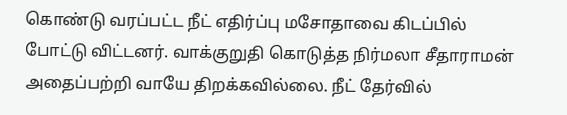கொண்டு வரப்பட்ட நீட் எதிர்ப்பு மசோதாவை கிடப்பில் போட்டு விட்டனர். வாக்குறுதி கொடுத்த நிர்மலா சீதாராமன் அதைப்பற்றி வாயே திறக்கவில்லை. நீட் தேர்வில்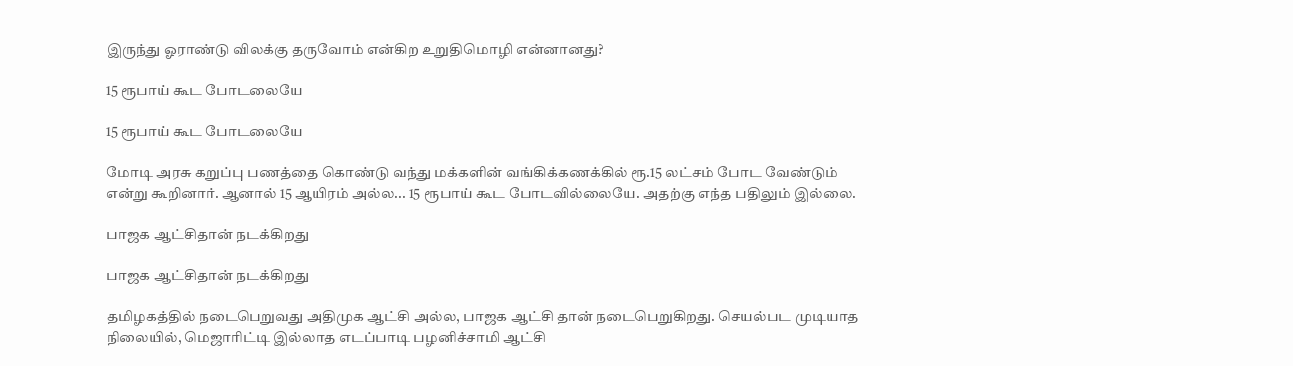இருந்து ஓராண்டு விலக்கு தருவோம் என்கிற உறுதிமொழி என்னானது?

15 ரூபாய் கூட போடலையே

15 ரூபாய் கூட போடலையே

மோடி அரசு கறுப்பு பணத்தை கொண்டு வந்து மக்களின் வங்கிக்கணக்கில் ரூ.15 லட்சம் போட வேண்டும் என்று கூறினார். ஆனால் 15 ஆயிரம் அல்ல... 15 ரூபாய் கூட போடவில்லையே. அதற்கு எந்த பதிலும் இல்லை.

பாஜக ஆட்சிதான் நடக்கிறது

பாஜக ஆட்சிதான் நடக்கிறது

தமிழகத்தில் நடைபெறுவது அதிமுக ஆட்சி அல்ல, பாஜக ஆட்சி தான் நடைபெறுகிறது. செயல்பட முடியாத நிலையில், மெஜாரிட்டி இல்லாத எடப்பாடி பழனிச்சாமி ஆட்சி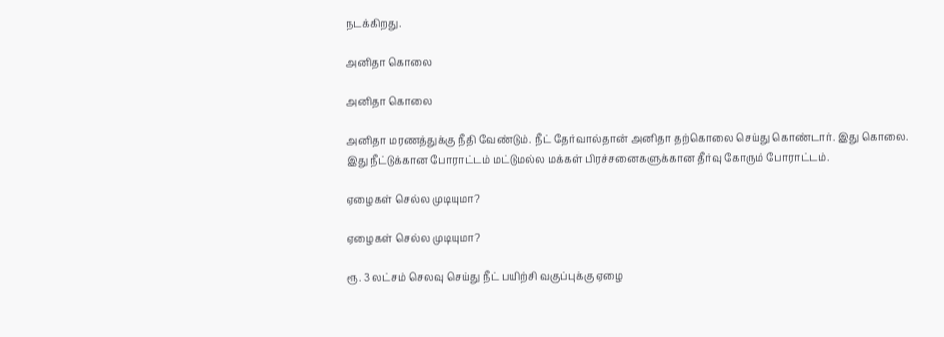நடக்கிறது.

அனிதா கொலை

அனிதா கொலை

அனிதா மரணத்துக்கு நீதி வேண்டும். நீட் தேர்வால்தான் அனிதா தற்கொலை செய்து கொண்டார். இது கொலை.
இது நீட்டுக்கான போராட்டம் மட்டுமல்ல மக்கள் பிரச்சனைகளுக்கான தீர்வு கோரும் போராட்டம்.

ஏழைகள் செல்ல முடியுமா?

ஏழைகள் செல்ல முடியுமா?

ரூ. 3 லட்சம் செலவு செய்து நீட் பயிற்சி வகுப்புக்கு ஏழை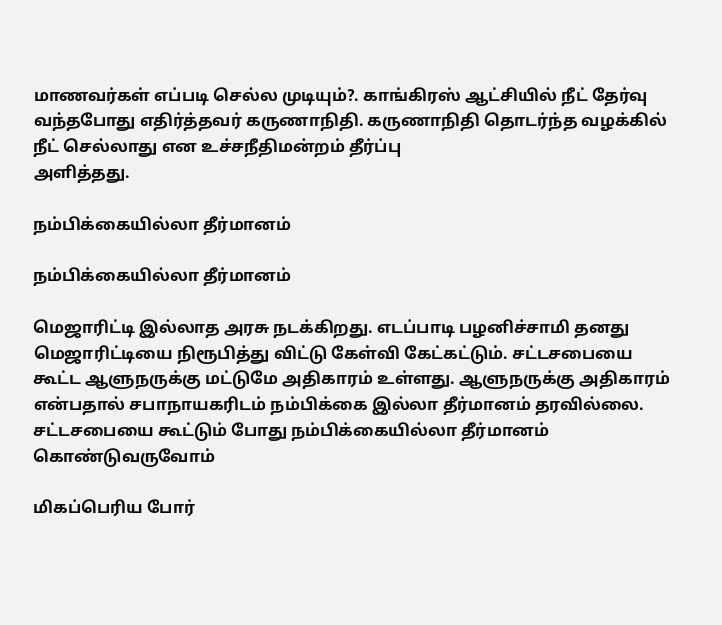மாணவர்கள் எப்படி செல்ல முடியும்?. காங்கிரஸ் ஆட்சியில் நீட் தேர்வு வந்தபோது எதிர்த்தவர் கருணாநிதி. கருணாநிதி தொடர்ந்த வழக்கில் நீட் செல்லாது என உச்சநீதிமன்றம் தீர்ப்பு
அளித்தது.

நம்பிக்கையில்லா தீர்மானம்

நம்பிக்கையில்லா தீர்மானம்

மெஜாரிட்டி இல்லாத அரசு நடக்கிறது. எடப்பாடி பழனிச்சாமி தனது மெஜாரிட்டியை நிரூபித்து விட்டு கேள்வி கேட்கட்டும். சட்டசபையை கூட்ட ஆளுநருக்கு மட்டுமே அதிகாரம் உள்ளது. ஆளுநருக்கு அதிகாரம் என்பதால் சபாநாயகரிடம் நம்பிக்கை இல்லா தீர்மானம் தரவில்லை. சட்டசபையை கூட்டும் போது நம்பிக்கையில்லா தீர்மானம் கொண்டுவருவோம்

மிகப்பெரிய போர்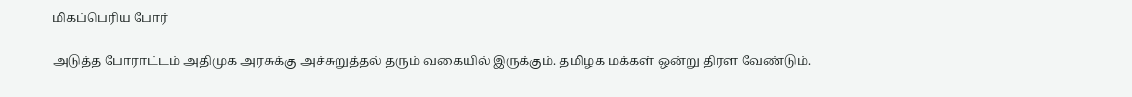மிகப்பெரிய போர்

அடுத்த போராட்டம் அதிமுக அரசுக்கு அச்சுறுத்தல் தரும் வகையில் இருக்கும். தமிழக மக்கள் ஒன்று திரள வேண்டும்.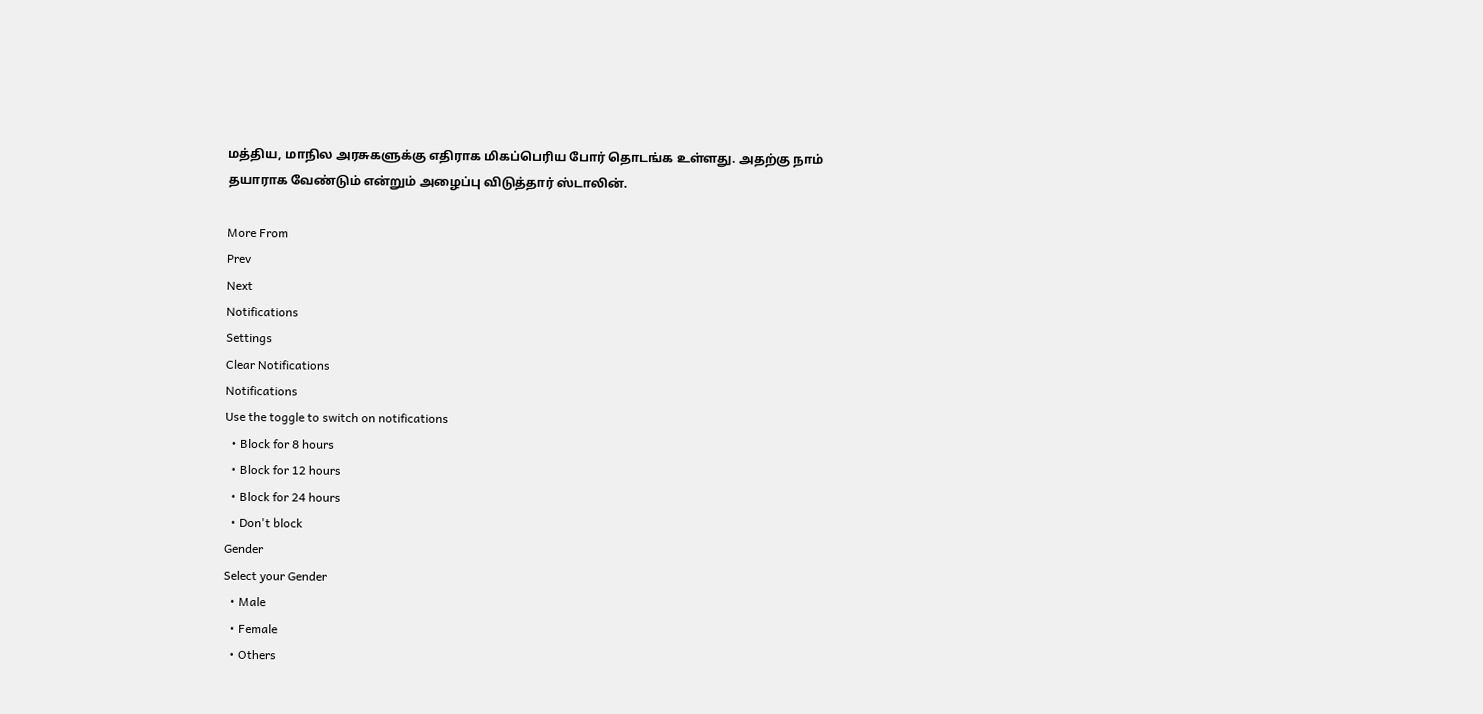மத்திய, மாநில அரசுகளுக்கு எதிராக மிகப்பெரிய போர் தொடங்க உள்ளது. அதற்கு நாம் தயாராக வேண்டும் என்றும் அழைப்பு விடுத்தார் ஸ்டாலின்.

More From
Prev
Next
Notifications
Settings
Clear Notifications
Notifications
Use the toggle to switch on notifications
  • Block for 8 hours
  • Block for 12 hours
  • Block for 24 hours
  • Don't block
Gender
Select your Gender
  • Male
  • Female
  • Others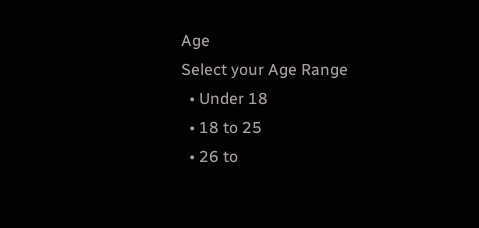Age
Select your Age Range
  • Under 18
  • 18 to 25
  • 26 to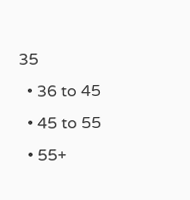35
  • 36 to 45
  • 45 to 55
  • 55+